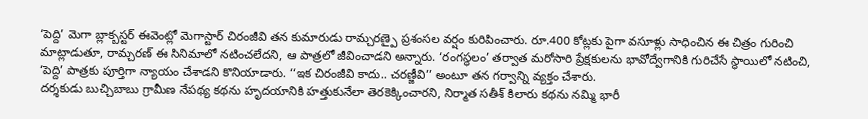‘పెద్ది’ మెగా బ్లాక్బస్టర్ ఈవెంట్లో మెగాస్టార్ చిరంజీవి తన కుమారుడు రామ్చరణ్పై ప్రశంసల వర్షం కురిపించారు. రూ.400 కోట్లకు పైగా వసూళ్లు సాధించిన ఈ చిత్రం గురించి మాట్లాడుతూ, రామ్చరణ్ ఈ సినిమాలో నటించలేదని, ఆ పాత్రలో జీవించాడని అన్నారు. ‘రంగస్థలం’ తర్వాత మరోసారి ప్రేక్షకులను భావోద్వేగానికి గురిచేసే స్థాయిలో నటించి, ‘పెద్ది’ పాత్రకు పూర్తిగా న్యాయం చేశాడని కొనియాడారు. ‘‘ఇక చిరంజీవి కాదు.. చరణ్జీవి’’ అంటూ తన గర్వాన్ని వ్యక్తం చేశారు.
దర్శకుడు బుచ్చిబాబు గ్రామీణ నేపథ్య కథను హృదయానికి హత్తుకునేలా తెరకెక్కించారని, నిర్మాత సతీశ్ కిలారు కథను నమ్మి భారీ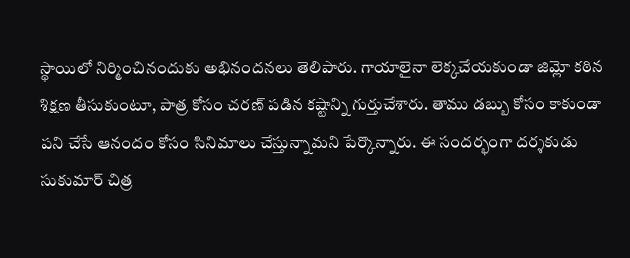స్థాయిలో నిర్మించినందుకు అభినందనలు తెలిపారు. గాయాలైనా లెక్కచేయకుండా జిమ్లో కఠిన శిక్షణ తీసుకుంటూ, పాత్ర కోసం చరణ్ పడిన కష్టాన్ని గుర్తుచేశారు. తాము డబ్బు కోసం కాకుండా పని చేసే ఆనందం కోసం సినిమాలు చేస్తున్నామని పేర్కొన్నారు. ఈ సందర్భంగా దర్శకుడు సుకుమార్ చిత్ర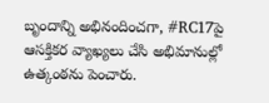బృందాన్ని అభినందించగా, #RC17పై ఆసక్తికర వ్యాఖ్యలు చేసి అభిమానుల్లో ఉత్కంఠను పెంచారు.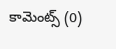కామెంట్స్ (0)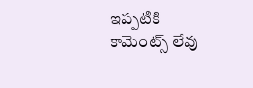ఇప్పటికి కామెంట్స్ లేవు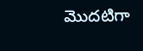మొదటిగా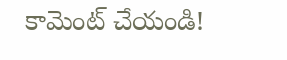కామెంట్ చేయండి!